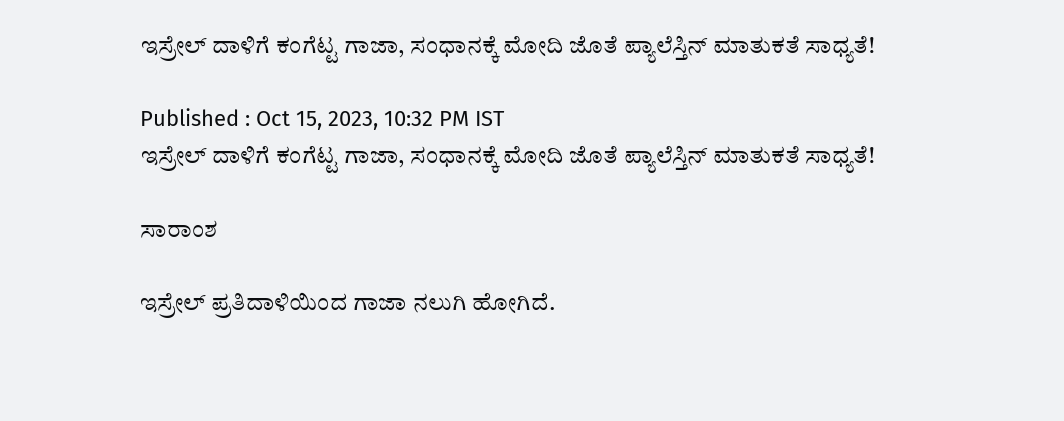ಇಸ್ರೇಲ್ ದಾಳಿಗೆ ಕಂಗೆಟ್ಟ ಗಾಜಾ, ಸಂಧಾನಕ್ಕೆ ಮೋದಿ ಜೊತೆ ಪ್ಯಾಲೆಸ್ತಿನ್ ಮಾತುಕತೆ ಸಾಧ್ಯತೆ!

Published : Oct 15, 2023, 10:32 PM IST
ಇಸ್ರೇಲ್ ದಾಳಿಗೆ ಕಂಗೆಟ್ಟ ಗಾಜಾ, ಸಂಧಾನಕ್ಕೆ ಮೋದಿ ಜೊತೆ ಪ್ಯಾಲೆಸ್ತಿನ್ ಮಾತುಕತೆ ಸಾಧ್ಯತೆ!

ಸಾರಾಂಶ

ಇಸ್ರೇಲ್ ಪ್ರತಿದಾಳಿಯಿಂದ ಗಾಜಾ ನಲುಗಿ ಹೋಗಿದೆ.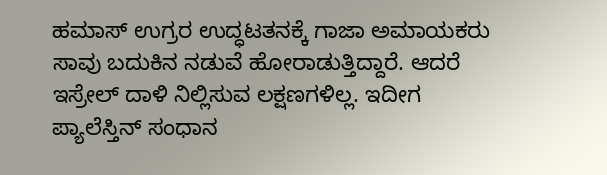ಹಮಾಸ್ ಉಗ್ರರ ಉದ್ಧಟತನಕ್ಕೆ ಗಾಜಾ ಅಮಾಯಕರು ಸಾವು ಬದುಕಿನ ನಡುವೆ ಹೋರಾಡುತ್ತಿದ್ದಾರೆ. ಆದರೆ ಇಸ್ರೇಲ್ ದಾಳಿ ನಿಲ್ಲಿಸುವ ಲಕ್ಷಣಗಳಿಲ್ಲ. ಇದೀಗ ಪ್ಯಾಲೆಸ್ತಿನ್ ಸಂಧಾನ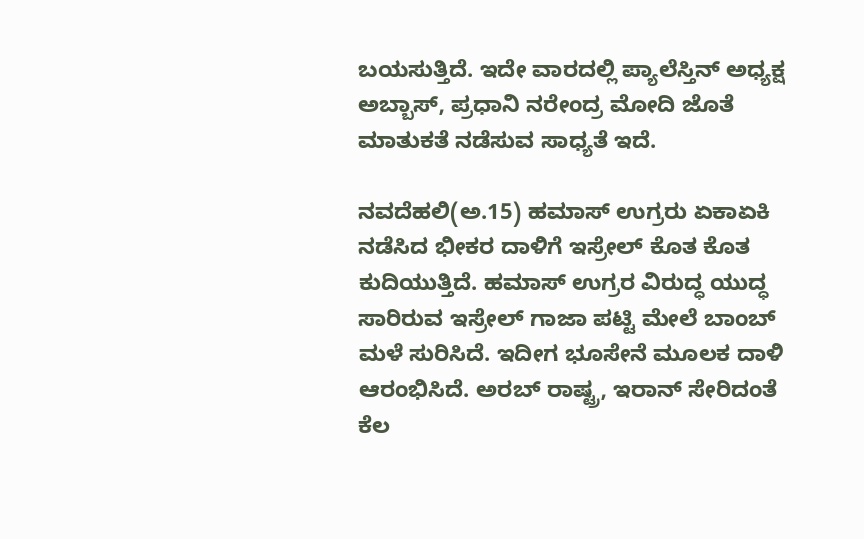ಬಯಸುತ್ತಿದೆ. ಇದೇ ವಾರದಲ್ಲಿ ಪ್ಯಾಲೆಸ್ತಿನ್ ಅಧ್ಯಕ್ಷ ಅಬ್ಬಾಸ್, ಪ್ರಧಾನಿ ನರೇಂದ್ರ ಮೋದಿ ಜೊತೆ ಮಾತುಕತೆ ನಡೆಸುವ ಸಾಧ್ಯತೆ ಇದೆ.

ನವದೆಹಲಿ(ಅ.15) ಹಮಾಸ್ ಉಗ್ರರು ಏಕಾಏಕಿ ನಡೆಸಿದ ಭೀಕರ ದಾಳಿಗೆ ಇಸ್ರೇಲ್ ಕೊತ ಕೊತ ಕುದಿಯುತ್ತಿದೆ. ಹಮಾಸ್ ಉಗ್ರರ ವಿರುದ್ಧ ಯುದ್ಧ ಸಾರಿರುವ ಇಸ್ರೇಲ್ ಗಾಜಾ ಪಟ್ಟಿ ಮೇಲೆ ಬಾಂಬ್ ಮಳೆ ಸುರಿಸಿದೆ. ಇದೀಗ ಭೂಸೇನೆ ಮೂಲಕ ದಾಳಿ ಆರಂಭಿಸಿದೆ. ಅರಬ್ ರಾಷ್ಟ್ರ, ಇರಾನ್ ಸೇರಿದಂತೆ ಕೆಲ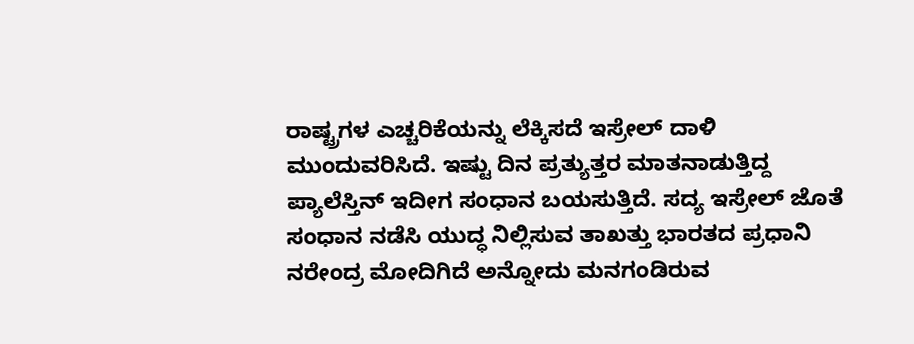ರಾಷ್ಟ್ರಗಳ ಎಚ್ಚರಿಕೆಯನ್ನು ಲೆಕ್ಕಿಸದೆ ಇಸ್ರೇಲ್ ದಾಳಿ ಮುಂದುವರಿಸಿದೆ. ಇಷ್ಟು ದಿನ ಪ್ರತ್ಯುತ್ತರ ಮಾತನಾಡುತ್ತಿದ್ದ ಪ್ಯಾಲೆಸ್ತಿನ್ ಇದೀಗ ಸಂಧಾನ ಬಯಸುತ್ತಿದೆ. ಸದ್ಯ ಇಸ್ರೇಲ್ ಜೊತೆ ಸಂಧಾನ ನಡೆಸಿ ಯುದ್ಧ ನಿಲ್ಲಿಸುವ ತಾಖತ್ತು ಭಾರತದ ಪ್ರಧಾನಿ ನರೇಂದ್ರ ಮೋದಿಗಿದೆ ಅನ್ನೋದು ಮನಗಂಡಿರುವ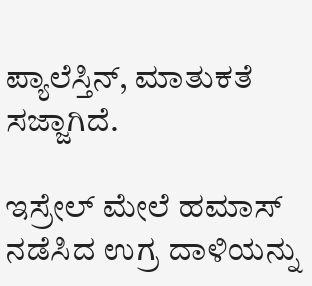ಪ್ಯಾಲೆಸ್ತಿನ್, ಮಾತುಕತೆ ಸಜ್ಜಾಗಿದೆ.

ಇಸ್ರೇಲ್ ಮೇಲೆ ಹಮಾಸ್ ನಡೆಸಿದ ಉಗ್ರ ದಾಳಿಯನ್ನು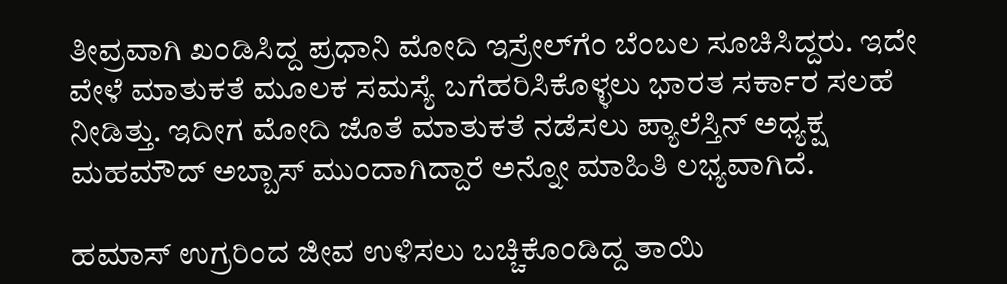ತೀವ್ರವಾಗಿ ಖಂಡಿಸಿದ್ದ ಪ್ರಧಾನಿ ಮೋದಿ ಇಸ್ರೇಲ್‌ಗೆಂ ಬೆಂಬಲ ಸೂಚಿಸಿದ್ದರು. ಇದೇ ವೇಳೆ ಮಾತುಕತೆ ಮೂಲಕ ಸಮಸ್ಯೆ ಬಗೆಹರಿಸಿಕೊಳ್ಳಲು ಭಾರತ ಸರ್ಕಾರ ಸಲಹೆ ನೀಡಿತ್ತು. ಇದೀಗ ಮೋದಿ ಜೊತೆ ಮಾತುಕತೆ ನಡೆಸಲು ಪ್ಯಾಲೆಸ್ತಿನ್ ಅಧ್ಯಕ್ಷ ಮಹಮೌದ್ ಅಬ್ಬಾಸ್ ಮುಂದಾಗಿದ್ದಾರೆ ಅನ್ನೋ ಮಾಹಿತಿ ಲಭ್ಯವಾಗಿದೆ.

ಹಮಾಸ್ ಉಗ್ರರಿಂದ ಜೀವ ಉಳಿಸಲು ಬಚ್ಚಿಕೊಂಡಿದ್ದ ತಾಯಿ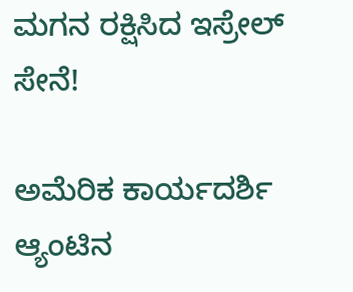ಮಗನ ರಕ್ಷಿಸಿದ ಇಸ್ರೇಲ್ ಸೇನೆ!

ಅಮೆರಿಕ ಕಾರ್ಯದರ್ಶಿ ಆ್ಯಂಟಿನ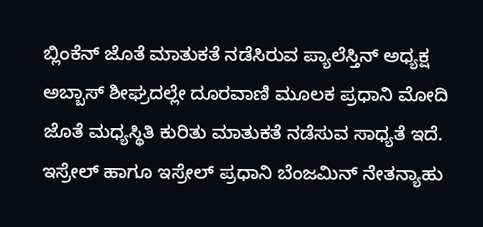ಬ್ಲಿಂಕೆನ್ ಜೊತೆ ಮಾತುಕತೆ ನಡೆಸಿರುವ ಪ್ಯಾಲೆಸ್ತಿನ್ ಅಧ್ಯಕ್ಷ ಅಬ್ಬಾಸ್ ಶೀಘ್ರದಲ್ಲೇ ದೂರವಾಣಿ ಮೂಲಕ ಪ್ರಧಾನಿ ಮೋದಿ ಜೊತೆ ಮಧ್ಯಸ್ಥಿತಿ ಕುರಿತು ಮಾತುಕತೆ ನಡೆಸುವ ಸಾಧ್ಯತೆ ಇದೆ. ಇಸ್ರೇಲ್ ಹಾಗೂ ಇಸ್ರೇಲ್ ಪ್ರಧಾನಿ ಬೆಂಜಮಿನ್ ನೇತನ್ಯಾಹು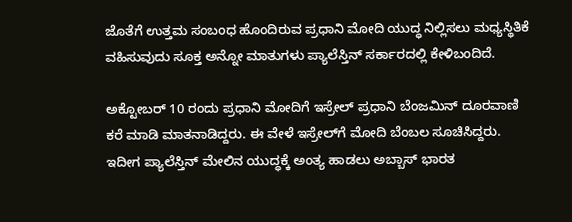ಜೊತೆಗೆ ಉತ್ತಮ ಸಂಬಂಧ ಹೊಂದಿರುವ ಪ್ರಧಾನಿ ಮೋದಿ ಯುದ್ಧ ನಿಲ್ಲಿಸಲು ಮಧ್ಯಸ್ಥಿತಿಕೆ ವಹಿಸುವುದು ಸೂಕ್ತ ಅನ್ನೋ ಮಾತುಗಳು ಪ್ಯಾಲೆಸ್ತಿನ್ ಸರ್ಕಾರದಲ್ಲಿ ಕೇಳಿಬಂದಿದೆ.

ಅಕ್ಟೋಬರ್ 10 ರಂದು ಪ್ರಧಾನಿ ಮೋದಿಗೆ ಇಸ್ರೇಲ್ ಪ್ರಧಾನಿ ಬೆಂಜಮಿನ್ ದೂರವಾಣಿ ಕರೆ ಮಾಡಿ ಮಾತನಾಡಿದ್ದರು. ಈ ವೇಳೆ ಇಸ್ರೇಲ್‌ಗೆ ಮೋದಿ ಬೆಂಬಲ ಸೂಚಿಸಿದ್ದರು. ಇದೀಗ ಪ್ಯಾಲೆಸ್ತಿನ್ ಮೇಲಿನ ಯುದ್ಧಕ್ಕೆ ಅಂತ್ಯ ಹಾಡಲು ಅಬ್ಬಾಸ್ ಭಾರತ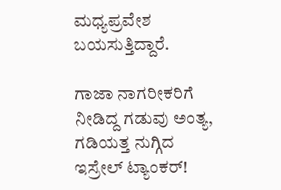ಮಧ್ಯಪ್ರವೇಶ ಬಯಸುತ್ತಿದ್ದಾರೆ.

ಗಾಜಾ ನಾಗರೀಕರಿಗೆ ನೀಡಿದ್ದ ಗಡುವು ಅಂತ್ಯ, ಗಡಿಯತ್ತ ನುಗ್ಗಿದ ಇಸ್ರೇಲ್ ಟ್ಯಾಂಕರ್!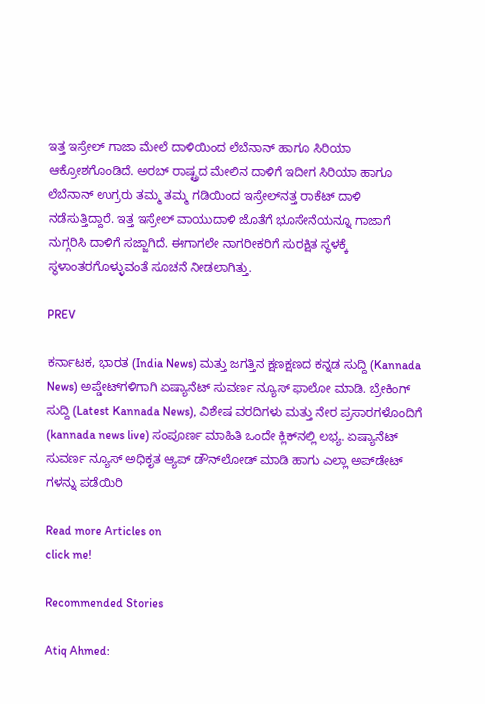ಇತ್ತ ಇಸ್ರೇಲ್ ಗಾಜಾ ಮೇಲೆ ದಾಳಿಯಿಂದ ಲೆಬೆನಾನ್ ಹಾಗೂ ಸಿರಿಯಾ ಆಕ್ರೋಶಗೊಂಡಿದೆ. ಅರಬ್ ರಾಷ್ಟ್ರದ ಮೇಲಿನ ದಾಳಿಗೆ ಇದೀಗ ಸಿರಿಯಾ ಹಾಗೂ ಲೆಬೆನಾನ್ ಉಗ್ರರು ತಮ್ಮ ತಮ್ಮ ಗಡಿಯಿಂದ ಇಸ್ರೇಲ್‌ನತ್ತ ರಾಕೆಟ್ ದಾಳಿ ನಡೆಸುತ್ತಿದ್ದಾರೆ. ಇತ್ತ ಇಸ್ರೇಲ್ ವಾಯುದಾಳಿ ಜೊತೆಗೆ ಭೂಸೇನೆಯನ್ನೂ ಗಾಜಾಗೆ ನುಗ್ಗರಿಸಿ ದಾಳಿಗೆ ಸಜ್ಜಾಗಿದೆ. ಈಗಾಗಲೇ ನಾಗರೀಕರಿಗೆ ಸುರಕ್ಷಿತ ಸ್ಥಳಕ್ಕೆ ಸ್ಥಳಾಂತರಗೊಳ್ಳುವಂತೆ ಸೂಚನೆ ನೀಡಲಾಗಿತ್ತು.

PREV

ಕರ್ನಾಟಕ, ಭಾರತ (India News) ಮತ್ತು ಜಗತ್ತಿನ ಕ್ಷಣಕ್ಷಣದ ಕನ್ನಡ ಸುದ್ದಿ (Kannada News) ಅಪ್ಡೇಟ್‌ಗಳಿಗಾಗಿ ಏಷ್ಯಾನೆಟ್ ಸುವರ್ಣ ನ್ಯೂಸ್‌ ಫಾಲೋ ಮಾಡಿ. ಬ್ರೇಕಿಂಗ್ ಸುದ್ದಿ (Latest Kannada News), ವಿಶೇಷ ವರದಿಗಳು ಮತ್ತು ನೇರ ಪ್ರಸಾರಗಳೊಂದಿಗೆ (kannada news live) ಸಂಪೂರ್ಣ ಮಾಹಿತಿ ಒಂದೇ ಕ್ಲಿಕ್‌ನಲ್ಲಿ ಲಭ್ಯ. ಏಷ್ಯಾನೆಟ್ ಸುವರ್ಣ ನ್ಯೂಸ್ ಅಧಿಕೃತ ಆ್ಯಪ್ ಡೌನ್‌ಲೋಡ್ ಮಾಡಿ ಹಾಗು ಎಲ್ಲಾ ಅಪ್‌ಡೇಟ್ ಗಳನ್ನು ಪಡೆಯಿರಿ

Read more Articles on
click me!

Recommended Stories

Atiq Ahmed: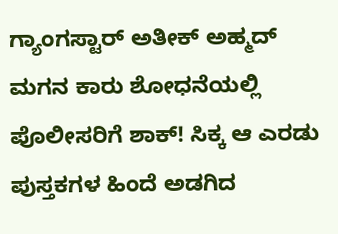ಗ್ಯಾಂಗಸ್ಟಾರ್ ಅತೀಕ್ ಅಹ್ಮದ್ ಮಗನ ಕಾರು ಶೋಧನೆಯಲ್ಲಿ ಪೊಲೀಸರಿಗೆ ಶಾಕ್! ಸಿಕ್ಕ ಆ ಎರಡು ಪುಸ್ತಕಗಳ ಹಿಂದೆ ಅಡಗಿದ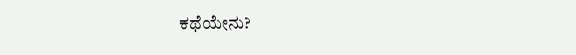ಕಥೆಯೇನು?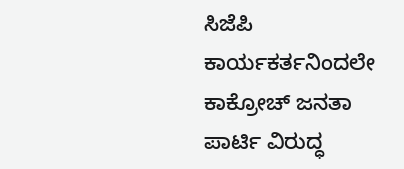ಸಿಜೆಪಿ ಕಾರ್ಯಕರ್ತನಿಂದಲೇ ಕಾಕ್ರೋಚ್ ಜನತಾ ಪಾರ್ಟಿ ವಿರುದ್ಧ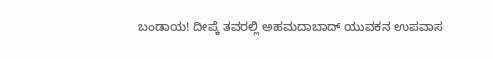ಬಂಡಾಯ! ದೀಪ್ಕೆ ತವರಲ್ಲಿ ಅಹಮದಾಬಾದ್ ಯುವಕನ ಉಪವಾಸ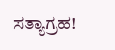ಸತ್ಯಾಗ್ರಹ!